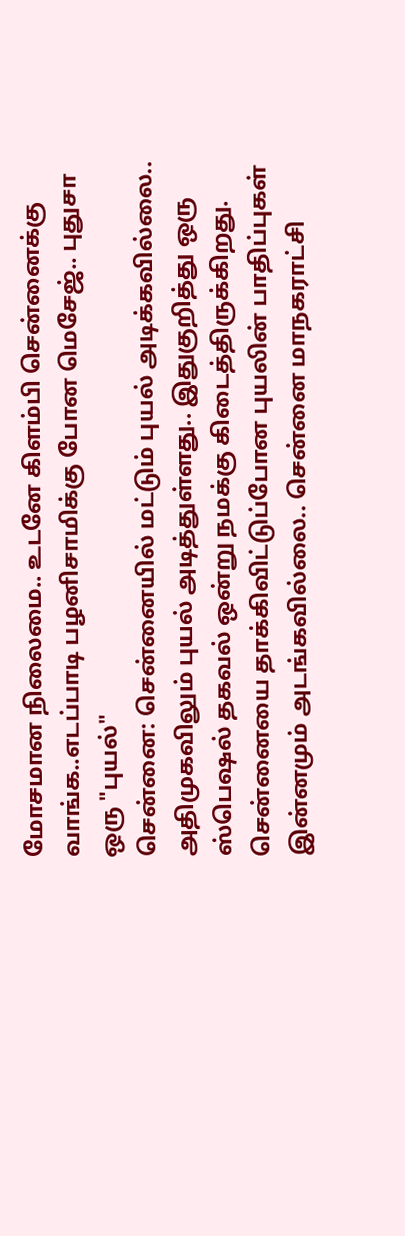மோசமான நிலைமை.. உடனே கிளம்பி சென்னைக்கு வாங்க..எடப்பாடி பழனிசாமிக்கு போன மெசேஜ்.. புதுசா ஒரு "புயல்"
சென்னை: சென்னையில் மட்டும் புயல் அடிக்கவில்லை.. அதிமுகவிலும் புயல் அடித்துள்ளது.. இதுகுறித்து ஒரு ஸ்பெஷல் தகவல் ஒன்று நமக்கு கிடைத்திருக்கிறது.
சென்னையை தாக்கிவிட்டுப்போன புயலின் பாதிப்புகள் இன்னமும் அடங்கவில்லை.. சென்னை மாநகராட்சி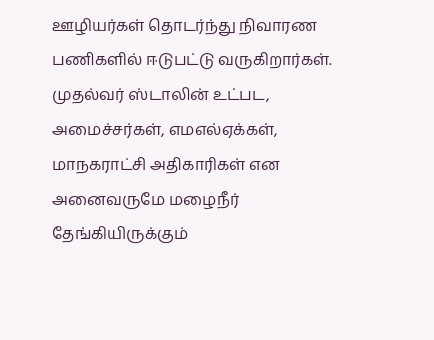ஊழியர்கள் தொடர்ந்து நிவாரண பணிகளில் ஈடுபட்டு வருகிறார்கள். முதல்வர் ஸ்டாலின் உட்பட, அமைச்சர்கள், எமஎல்ஏக்கள், மாநகராட்சி அதிகாரிகள் என அனைவருமே மழைநீர் தேங்கியிருக்கும்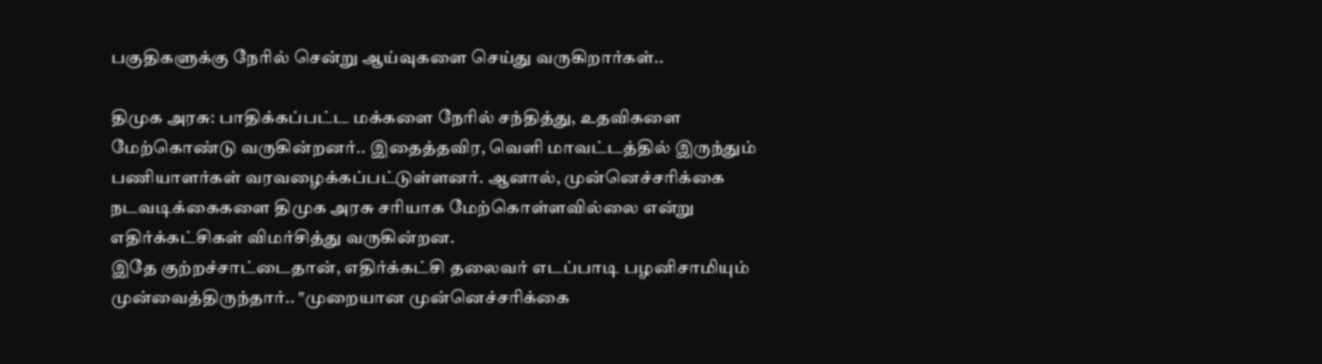பகுதிகளுக்கு நேரில் சென்று ஆய்வுகளை செய்து வருகிறார்கள்..

திமுக அரசு: பாதிக்கப்பட்ட மக்களை நேரில் சந்தித்து, உதவிகளை மேற்கொண்டு வருகின்றனர்.. இதைத்தவிர, வெளி மாவட்டத்தில் இருந்தும் பணியாளர்கள் வரவழைக்கப்பட்டுள்ளனர். ஆனால், முன்னெச்சரிக்கை நடவடிக்கைகளை திமுக அரசு சரியாக மேற்கொள்ளவில்லை என்று எதிர்க்கட்சிகள் விமர்சித்து வருகின்றன.
இதே குற்றச்சாட்டைதான், எதிர்க்கட்சி தலைவர் எடப்பாடி பழனிசாமியும் முன்வைத்திருந்தார்.. "முறையான முன்னெச்சரிக்கை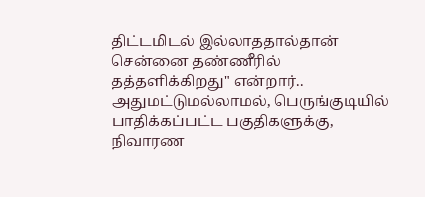திட்டமிடல் இல்லாததால்தான் சென்னை தண்ணீரில் தத்தளிக்கிறது" என்றார்.. அதுமட்டுமல்லாமல், பெருங்குடியில் பாதிக்கப்பட்ட பகுதிகளுக்கு, நிவாரண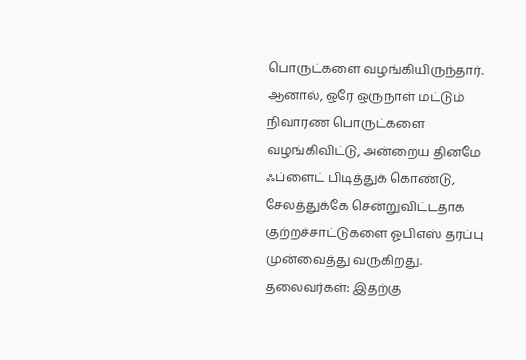பொருட்களை வழங்கியிருந்தார்.
ஆனால், ஒரே ஒருநாள் மட்டும் நிவாரண பொருட்களை வழங்கிவிட்டு, அன்றைய தினமே ஃப்ளைட் பிடித்துக் கொண்டு, சேலத்துக்கே சென்றுவிட்டதாக குற்றச்சாட்டுகளை ஓபிஎஸ் தரப்பு முன்வைத்து வருகிறது.
தலைவர்கள்: இதற்கு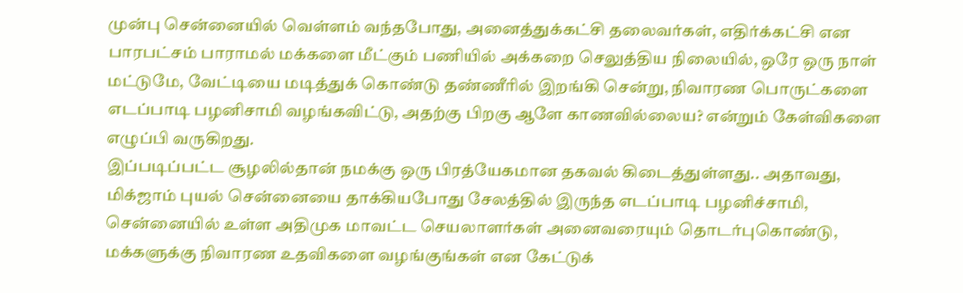முன்பு சென்னையில் வெள்ளம் வந்தபோது, அனைத்துக்கட்சி தலைவர்கள், எதிர்க்கட்சி என பாரபட்சம் பாராமல் மக்களை மீட்கும் பணியில் அக்கறை செலுத்திய நிலையில், ஒரே ஒரு நாள் மட்டுமே, வேட்டியை மடித்துக் கொண்டு தண்ணீரில் இறங்கி சென்று, நிவாரண பொருட்களை எடப்பாடி பழனிசாமி வழங்கவிட்டு, அதற்கு பிறகு ஆளே காணவில்லைய? என்றும் கேள்விகளை எழுப்பி வருகிறது.
இப்படிப்பட்ட சூழலில்தான் நமக்கு ஒரு பிரத்யேகமான தகவல் கிடைத்துள்ளது.. அதாவது, மிக்ஜாம் புயல் சென்னையை தாக்கியபோது சேலத்தில் இருந்த எடப்பாடி பழனிச்சாமி, சென்னையில் உள்ள அதிமுக மாவட்ட செயலாளர்கள் அனைவரையும் தொடர்புகொண்டு, மக்களுக்கு நிவாரண உதவிகளை வழங்குங்கள் என கேட்டுக்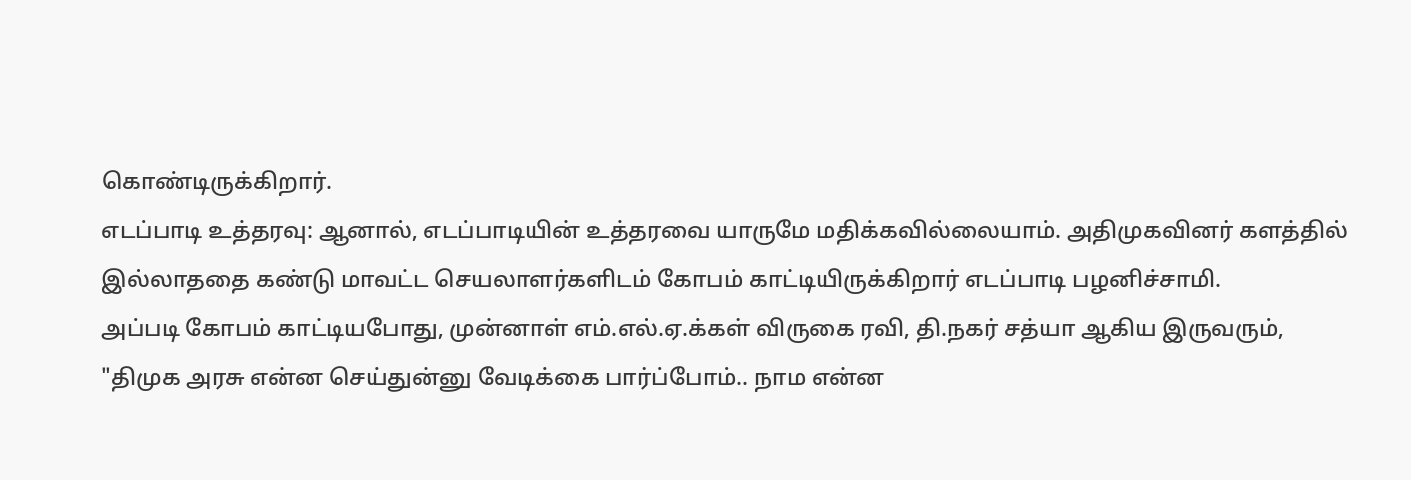கொண்டிருக்கிறார்.
எடப்பாடி உத்தரவு: ஆனால், எடப்பாடியின் உத்தரவை யாருமே மதிக்கவில்லையாம். அதிமுகவினர் களத்தில் இல்லாததை கண்டு மாவட்ட செயலாளர்களிடம் கோபம் காட்டியிருக்கிறார் எடப்பாடி பழனிச்சாமி.
அப்படி கோபம் காட்டியபோது, முன்னாள் எம்.எல்.ஏ.க்கள் விருகை ரவி, தி.நகர் சத்யா ஆகிய இருவரும், "திமுக அரசு என்ன செய்துன்னு வேடிக்கை பார்ப்போம்.. நாம என்ன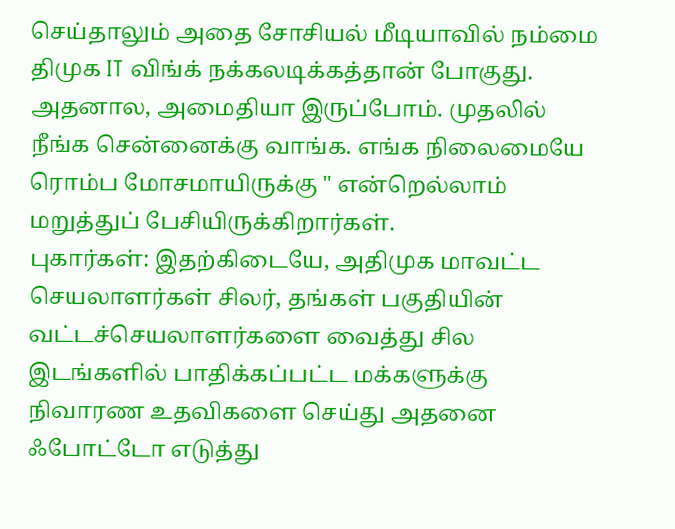செய்தாலும் அதை சோசியல் மீடியாவில் நம்மை திமுக IT விங்க் நக்கலடிக்கத்தான் போகுது. அதனால, அமைதியா இருப்போம். முதலில் நீங்க சென்னைக்கு வாங்க. எங்க நிலைமையே ரொம்ப மோசமாயிருக்கு " என்றெல்லாம் மறுத்துப் பேசியிருக்கிறார்கள்.
புகார்கள்: இதற்கிடையே, அதிமுக மாவட்ட செயலாளர்கள் சிலர், தங்கள் பகுதியின் வட்டச்செயலாளர்களை வைத்து சில இடங்களில் பாதிக்கப்பட்ட மக்களுக்கு நிவாரண உதவிகளை செய்து அதனை ஃபோட்டோ எடுத்து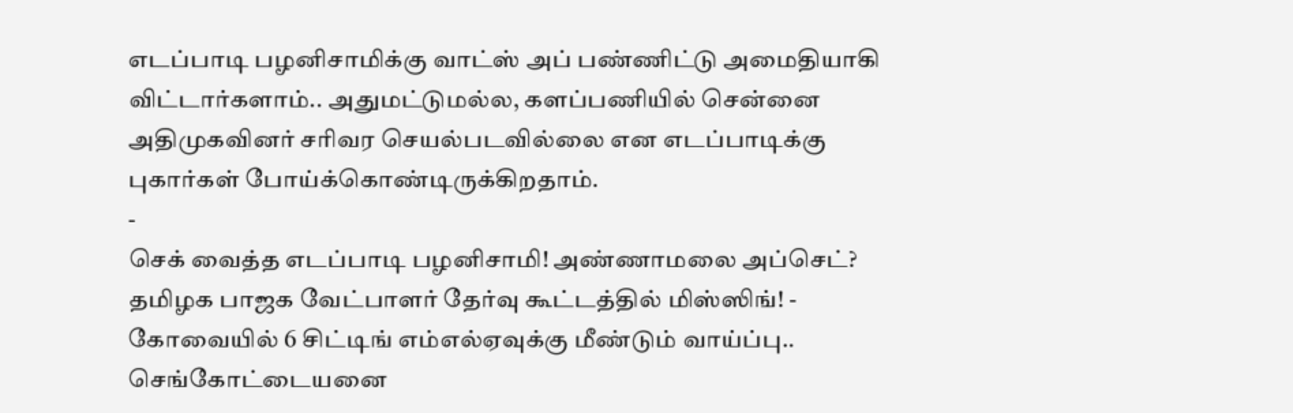எடப்பாடி பழனிசாமிக்கு வாட்ஸ் அப் பண்ணிட்டு அமைதியாகி விட்டார்களாம்.. அதுமட்டுமல்ல, களப்பணியில் சென்னை அதிமுகவினர் சரிவர செயல்படவில்லை என எடப்பாடிக்கு புகார்கள் போய்க்கொண்டிருக்கிறதாம்.
-
செக் வைத்த எடப்பாடி பழனிசாமி! அண்ணாமலை அப்செட்? தமிழக பாஜக வேட்பாளர் தேர்வு கூட்டத்தில் மிஸ்ஸிங்! -
கோவையில் 6 சிட்டிங் எம்எல்ஏவுக்கு மீண்டும் வாய்ப்பு.. செங்கோட்டையனை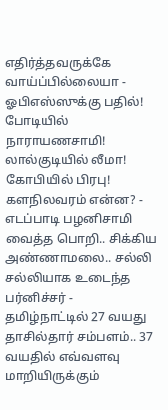எதிர்த்தவருக்கே வாய்ப்பில்லையா -
ஓபிஎஸ்ஸுக்கு பதில்! போடியில் நாராயணசாமி! லால்குடியில் லீமா! கோபியில் பிரபு! களநிலவரம் என்ன? -
எடப்பாடி பழனிசாமி வைத்த பொறி.. சிக்கிய அண்ணாமலை.. சல்லி சல்லியாக உடைந்த பர்னிச்சர் -
தமிழ்நாட்டில் 27 வயது தாசில்தார் சம்பளம்.. 37 வயதில் எவ்வளவு மாறியிருக்கும்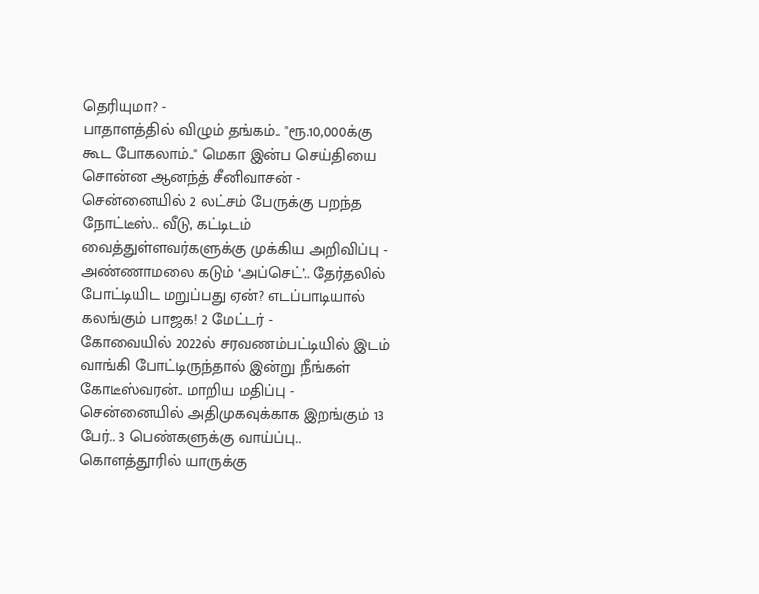தெரியுமா? -
பாதாளத்தில் விழும் தங்கம்.. "ரூ.10,000க்கு கூட போகலாம்.." மெகா இன்ப செய்தியை சொன்ன ஆனந்த் சீனிவாசன் -
சென்னையில் 2 லட்சம் பேருக்கு பறந்த நோட்டீஸ்.. வீடு, கட்டிடம் வைத்துள்ளவர்களுக்கு முக்கிய அறிவிப்பு -
அண்ணாமலை கடும் ‘அப்செட்’.. தேர்தலில் போட்டியிட மறுப்பது ஏன்? எடப்பாடியால் கலங்கும் பாஜக! 2 மேட்டர் -
கோவையில் 2022ல் சரவணம்பட்டியில் இடம் வாங்கி போட்டிருந்தால் இன்று நீங்கள் கோடீஸ்வரன்.. மாறிய மதிப்பு -
சென்னையில் அதிமுகவுக்காக இறங்கும் 13 பேர்.. 3 பெண்களுக்கு வாய்ப்பு.. கொளத்தூரில் யாருக்கு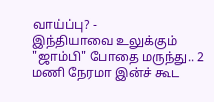வாய்ப்பு? -
இந்தியாவை உலுக்கும் "ஜாம்பி" போதை மருந்து.. 2 மணி நேரமா இன்ச் கூட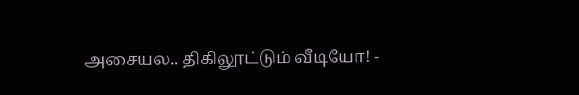அசையல.. திகிலூட்டும் வீடியோ! -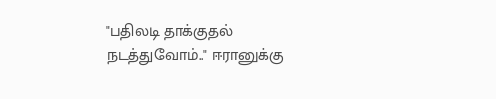"பதிலடி தாக்குதல் நடத்துவோம்.." ஈரானுக்கு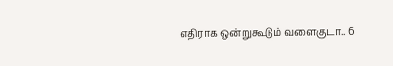எதிராக ஒன்றுகூடும் வளைகுடா.. 6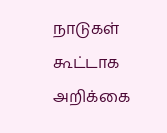நாடுகள் கூட்டாக அறிக்கை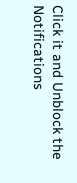Click it and Unblock the Notifications